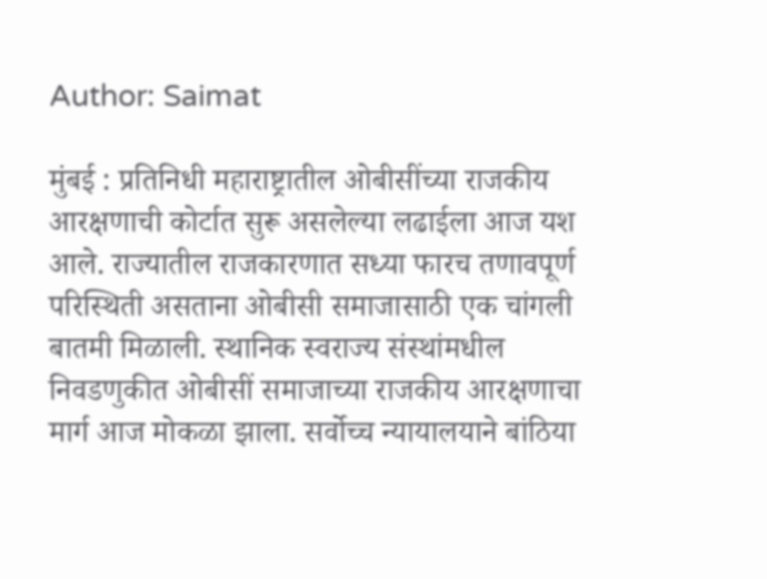Author: Saimat

मुंबई : प्रतिनिधी महाराष्ट्रातील ओबीसींच्या राजकीय आरक्षणाची कोर्टात सुरू असलेल्या लढाईला आज यश आले. राज्यातील राजकारणात सध्या फारच तणावपूर्ण परिस्थिती असताना ओबीसी समाजासाठी एक चांगली बातमी मिळाली. स्थानिक स्वराज्य संस्थांमधील निवडणुकीत ओबीसीं समाजाच्या राजकीय आरक्षणाचा मार्ग आज मोकळा झाला. सर्वोच्च न्यायालयाने बांठिया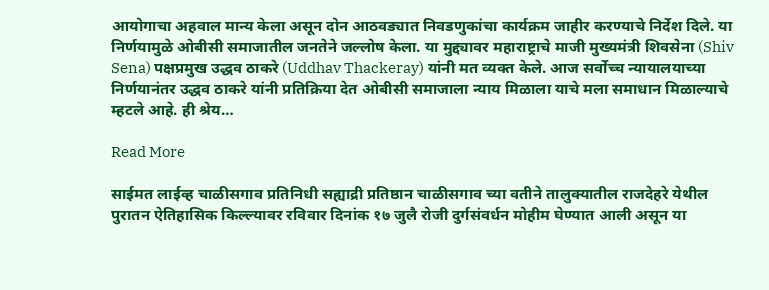आयोगाचा अहवाल मान्य केला असून दोन आठवड्यात निवडणुकांचा कार्यक्रम जाहीर करण्याचे निर्देश दिले. या निर्णयामुळे ओबीसी समाजातील जनतेने जल्लोष केला. या मुद्द्यावर महाराष्ट्राचे माजी मुख्यमंत्री शिवसेना (Shiv Sena) पक्षप्रमुख उद्धव ठाकरे (Uddhav Thackeray) यांनी मत व्यक्त केले. आज सर्वोच्च न्यायालयाच्या निर्णयानंतर उद्धव ठाकरे यांनी प्रतिक्रिया देत ओबीसी समाजाला न्याय मिळाला याचे मला समाधान मिळाल्याचे म्हटले आहे. ही श्रेय…

Read More

साईमत लाईव्ह चाळीसगाव प्रतिनिधी सह्याद्री प्रतिष्ठान चाळीसगाव च्या वतीने तालुक्यातील राजदेहरे येथील पुरातन ऐतिहासिक किल्ल्यावर रविवार दिनांक १७ जुलै रोजी दुर्गसंवर्धन मोहीम घेण्यात आली असून या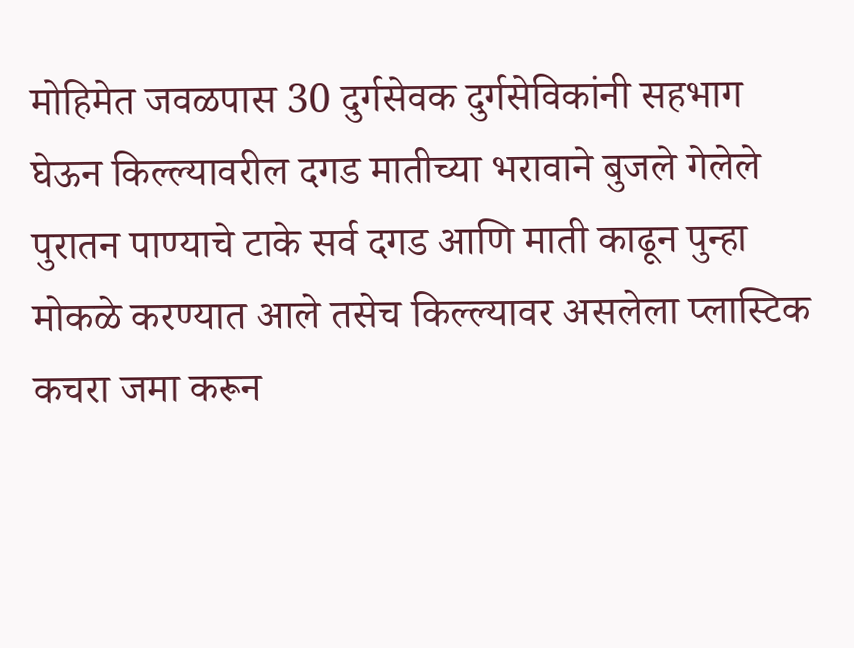मोहिमेत जवळपास 30 दुर्गसेवक दुर्गसेविकांनी सहभाग घेऊन किल्ल्यावरील दगड मातीच्या भरावाने बुजले गेलेले पुरातन पाण्याचे टाके सर्व दगड आणि माती काढून पुन्हा मोकळे करण्यात आले तसेच किल्ल्यावर असलेला प्लास्टिक कचरा जमा करून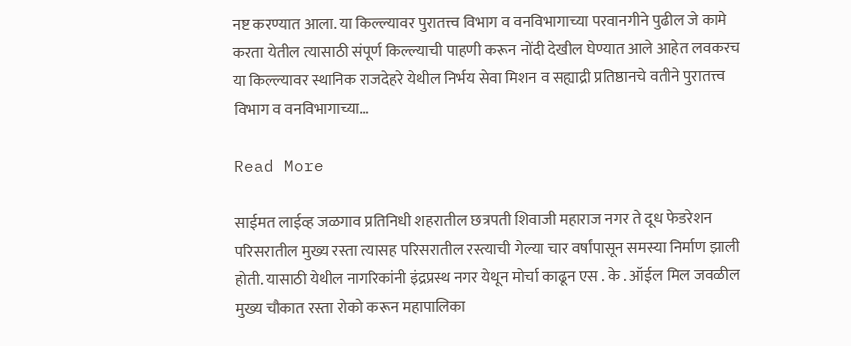नष्ट करण्यात आला. या किल्ल्यावर पुरातत्त्व विभाग व वनविभागाच्या परवानगीने पुढील जे कामे करता येतील त्यासाठी संपूर्ण किल्ल्याची पाहणी करून नोंदी देखील घेण्यात आले आहेत लवकरच या किल्ल्यावर स्थानिक राजदेहरे येथील निर्भय सेवा मिशन व सह्याद्री प्रतिष्ठानचे वतीने पुरातत्त्व विभाग व वनविभागाच्या…

Read More

साईमत लाईव्ह जळगाव प्रतिनिधी शहरातील छत्रपती शिवाजी महाराज नगर ते दूध फेडरेशन परिसरातील मुख्य रस्ता त्यासह परिसरातील रस्त्याची गेल्या चार वर्षांपासून समस्या निर्माण झाली होती. यासाठी येथील नागरिकांनी इंद्रप्रस्थ नगर येथून मोर्चा काढून एस . के . ऑईल मिल जवळील मुख्य चौकात रस्ता रोको करून महापालिका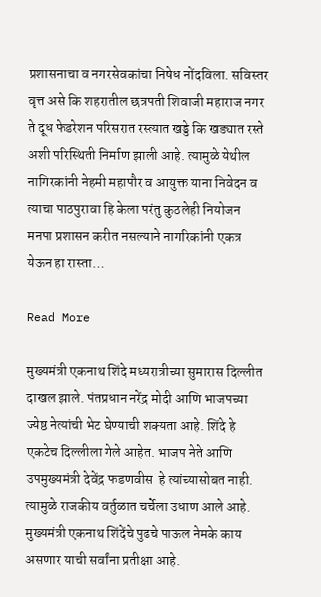प्रशासनाचा व नगरसेवकांचा निषेध नोंदविला. सविस्तर वृत्त असे कि शहरातील छत्रपती शिवाजी महाराज नगर ते दूध फेडरेशन परिसरात रस्त्यात खड्डे कि खड्यात रस्ते अशी परिस्थिती निर्माण झाली आहे. त्यामुळे येथील नागिरकांनी नेहमी महापौर व आयुक्त याना निवेदन व त्याचा पाठपुरावा हि केला परंतु कुठलेही नियोजन मनपा प्रशासन करीत नसल्याने नागरिकांनी एकत्र येऊन हा रास्ता…

Read More

मुख्यमंत्री एकनाथ शिंदे मध्यरात्रीच्या सुमारास दिल्लीत दाखल झाले. पंतप्रधान नरेंद्र मोदी आणि भाजपच्या ज्येष्ठ नेत्यांची भेट घेण्याची शक्यता आहे. शिंदे हे एकटेच दिल्लीला गेले आहेत. भाजप नेते आणि उपमुख्यमंत्री देवेंद्र फडणवीस  हे त्यांच्यासोबत नाही. त्यामुळे राजकीय वर्तुळात चर्चेला उधाण आले आहे. मुख्यमंत्री एकनाथ शिंदेंचे पुढचे पाऊल नेमके काय असणार याची सर्वांना प्रतीक्षा आहे.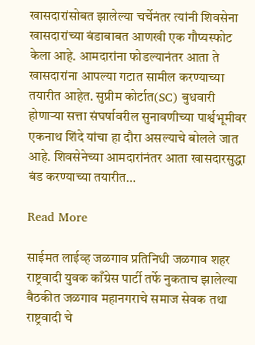खासदारांसोबत झालेल्या चर्चेनंतर त्यांनी शिवसेना खासदारांच्या बंडाबाबत आणखी एक गौप्यस्फोट केला आहे. आमदारांना फोडल्यानंतर आता ते खासदारांना आपल्या गटात सामील करण्याच्या तयारीत आहेत. सुप्रीम कोर्टात(SC) बुधवारी होणाऱ्या सत्ता संघर्षावरील सुनावणीच्या पार्श्वभूमीवर एकनाथ शिंदे यांचा हा दौरा असल्याचे बोलले जात आहे. शिवसेनेच्या आमदारांनंतर आता खासदारसुद्धा बंड करण्याच्या तयारीत…

Read More

साईमत लाईव्ह जळगाव प्रतिनिधी जळगाव शहर राष्ट्रवादी युवक काँग्रेस पार्टी तर्फे नुकताच झालेल्या बैठकीत जळगाव महानगराचे समाज सेवक तथा राष्ट्रवादी चे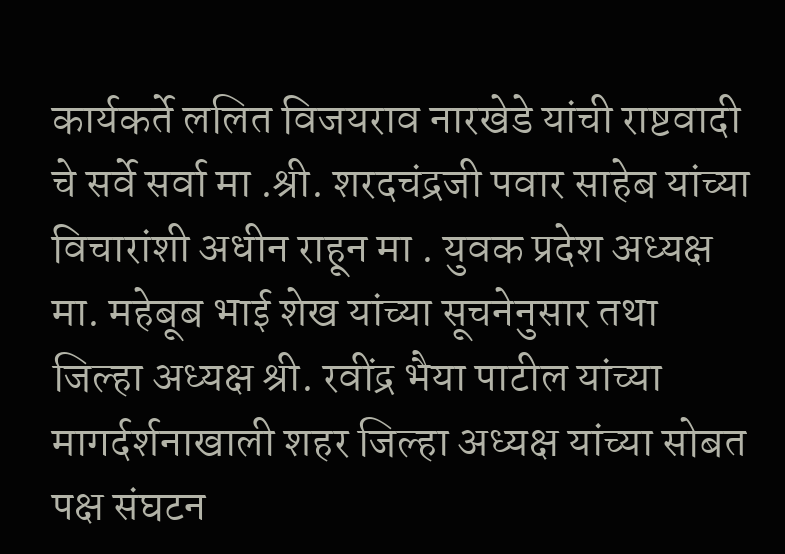कार्यकर्ते ललित विजयराव नारखेडे यांची राष्टवादी चे सर्वे सर्वा मा .श्री. शरदचंद्रजी पवार साहेब यांच्या विचारांशी अधीन राहून मा . युवक प्रदेश अध्यक्ष मा. महेबूब भाई शेख यांच्या सूचनेनुसार तथा जिल्हा अध्यक्ष श्री. रवींद्र भैया पाटील यांच्या मागर्दर्शनाखाली शहर जिल्हा अध्यक्ष यांच्या सोबत पक्ष संघटन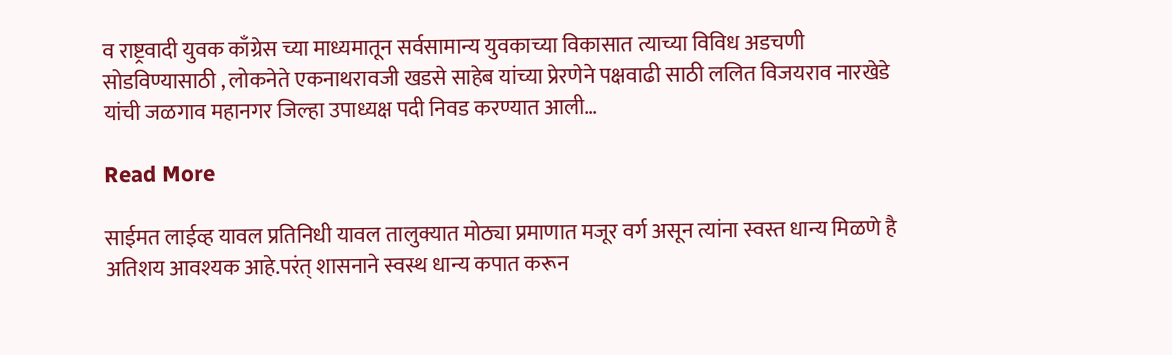व राष्ट्रवादी युवक काँग्रेस च्या माध्यमातून सर्वसामान्य युवकाच्या विकासात त्याच्या विविध अडचणी सोडविण्यासाठी , लोकनेते एकनाथरावजी खडसे साहेब यांच्या प्रेरणेने पक्षवाढी साठी ललित विजयराव नारखेडे यांची जळगाव महानगर जिल्हा उपाध्यक्ष पदी निवड करण्यात आली…

Read More

साईमत लाईव्ह यावल प्रतिनिधी यावल तालुक्यात मोठ्या प्रमाणात मजूर वर्ग असून त्यांना स्वस्त धान्य मिळणे है अतिशय आवश्यक आहे.परंत् शासनाने स्वस्थ धान्य कपात करून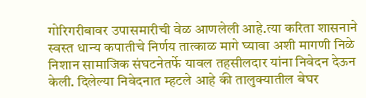गोरिगरीबावर उपासमारीची वेळ आणलेली आहे.त्या करिता शासनाने स्वस्त धान्य कपातीचे निर्णय तात्काळ मागे घ्यावा अशी मागणी निळे निशान सामाजिक संघटनेतर्फे यावल तहसीलदार यांना निवेदन देऊन केली. दिलेल्या निवेदनात म्हटले आहे की तालुक्यातील बेघर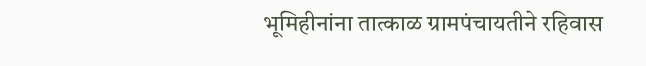भूमिहीनांना तात्काळ ग्रामपंचायतीने रहिवास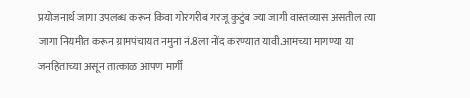प्रयोजनार्थ जागा उपलब्ध करून किवा गोरगरीब गरजू कुटुंब ज्या जागी वास्तव्यास असतील त्या जागा नियमीत करून ग्रामपंचायत नमुना नं.8ला नोंद करण्यात यावी.आमच्या मागण्या या जनहिताच्या असून तात्काळ आपण मार्गी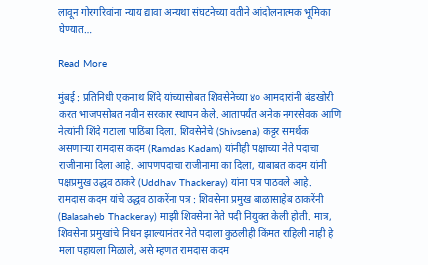लावून गोरगरिवांना न्याय द्यावा अन्यथा संघटनेच्या वतीने आंदोलनात्मक भूमिका घेण्यात…

Read More

मुंबई : प्रतिनिधी एकनाथ शिंदे यांच्यासोबत शिवसेनेच्या ४० आमदारांनी बंडखोरी करत भाजपसोबत नवीन सरकार स्थापन केले. आतापर्यंत अनेक नगरसेवक आणि नेत्यांनी शिंदे गटाला पाठिंबा दिला. शिवसेनेचे (Shivsena) कट्टर समर्थक असणाऱ्या रामदास कदम (Ramdas Kadam) यांनीही पक्षाच्या नेते पदाचा राजीनामा दिला आहे. आपणपदाचा राजीनामा का दिला, याबाबत कदम यांनी पक्षप्रमुख उद्धव ठाकरे (Uddhav Thackeray) यांना पत्र पाठवले आहे. रामदास कदम यांचे उद्धव ठाकरेंना पत्र : शिवसेना प्रमुख बाळासाहेब ठाकरेंनी (Balasaheb Thackeray) माझी शिवसेना नेते पदी नियुक्त केली होती. मात्र, शिवसेना प्रमुखांचे निधन झाल्यानंतर नेते पदाला कुठलीही किंमत राहिली नाही हे मला पहायला मिळाले, असे म्हणत रामदास कदम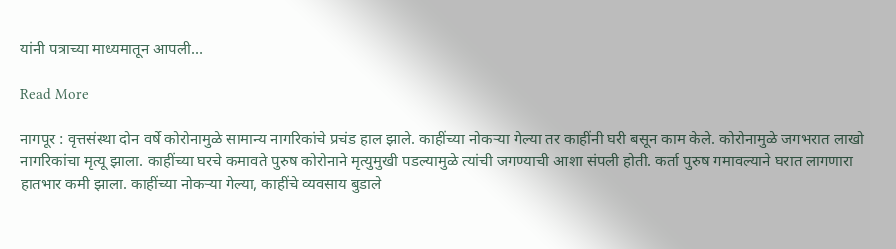यांनी पत्राच्या माध्यमातून आपली…

Read More

नागपूर : वृत्तसंस्था दोन वर्षे कोरोनामुळे सामान्य नागरिकांचे प्रचंड हाल झाले. काहींच्या नोकऱ्या गेल्या तर काहींनी घरी बसून काम केले. कोरोनामुळे जगभरात लाखो नागरिकांचा मृत्यू झाला. काहींच्या घरचे कमावते पुरुष कोरोनाने मृत्युमुखी पडल्यामुळे त्यांची जगण्याची आशा संपली होती. कर्ता पुरुष गमावल्याने घरात लागणारा हातभार कमी झाला. काहींच्या नोकऱ्या गेल्या, काहींचे व्यवसाय बुडाले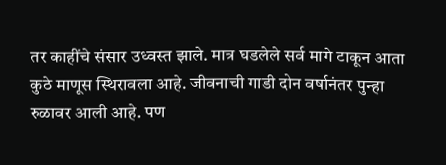तर काहींचे संसार उध्वस्त झाले. मात्र घडलेले सर्व मागे टाकून आता कुठे माणूस स्थिरावला आहे. जीवनाची गाडी दोन वर्षानंतर पुन्हा रुळावर आली आहे. पण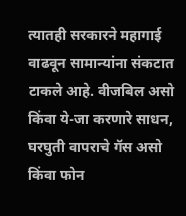त्यातही सरकारने महागाई वाढवून सामान्यांना संकटात टाकले आहे. वीजबिल असो किंवा ये-जा करणारे साधन, घरघुती वापराचे गॅस असो किंवा फोन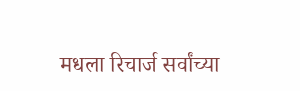मधला रिचार्ज सर्वांच्या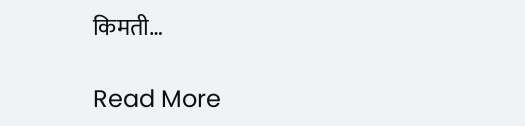किमती…

Read More